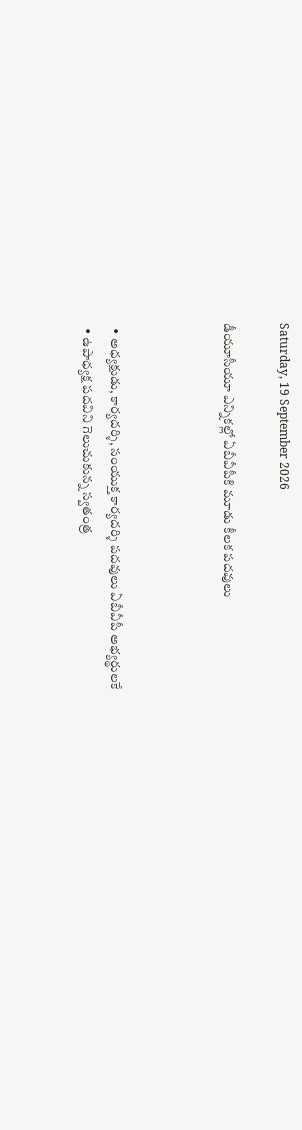Saturday, 19 September 2026

డీయూసీయూ ఎన్నికల్లో ఏబీవీపీకి మూడు కీలక పదవులు



  • అధ్యక్షుడు, కార్యదర్శి, సంయుక్త కార్యదర్శి పదవులు ఏబీవీపీ అభ్యర్థులకే
  • ఉపాధ్యక్ష పదవిని గెలుచుకున్న స్వతంత్ర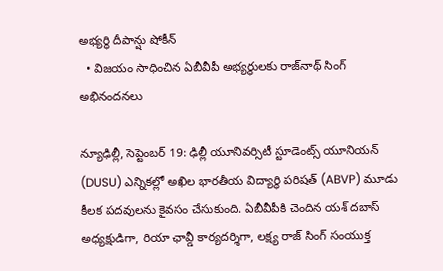అభ్యర్థి దీపాన్షు షోకీన్‌
  • విజయం సాధించిన ఏబీవీపీ అభ్యర్థులకు రాజ్‌నాథ్‌ సింగ్‌ అభినందనలు

న్యూఢిల్లీ, సెప్టెంబర్‌ 19: ఢిల్లీ యూనివర్సిటీ స్టూడెంట్స్‌ యూనియన్‌ (DUSU) ఎన్నికల్లో అఖిల భారతీయ విద్యార్థి పరిషత్‌ (ABVP) మూడు కీలక పదవులను కైవసం చేసుకుంది. ఏబీవీపీకి చెందిన యశ్‌ దబాస్‌ అధ్యక్షుడిగా, రియా ఛావ్డీ కార్యదర్శిగా, లక్ష్య రాజ్‌ సింగ్‌ సంయుక్త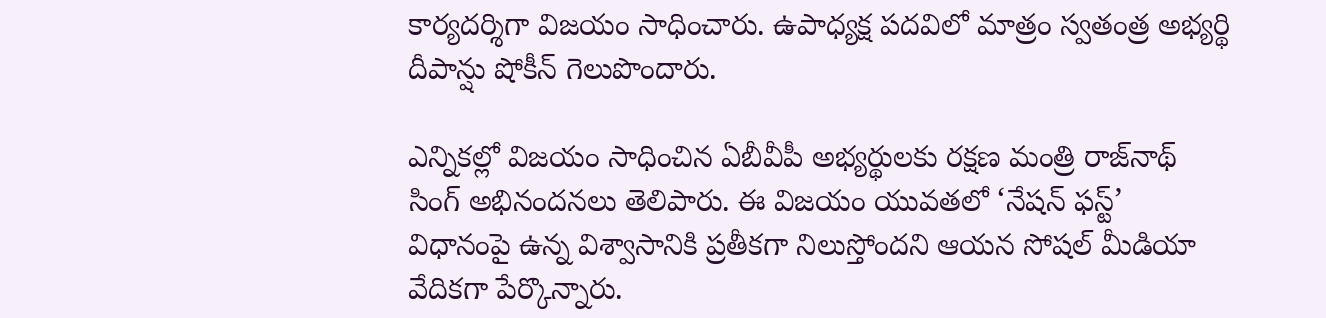కార్యదర్శిగా విజయం సాధించారు. ఉపాధ్యక్ష పదవిలో మాత్రం స్వతంత్ర అభ్యర్థి దీపాన్షు షోకీన్‌ గెలుపొందారు.

ఎన్నికల్లో విజయం సాధించిన ఏబీవీపీ అభ్యర్థులకు రక్షణ మంత్రి రాజ్‌నాథ్‌ సింగ్‌ అభినందనలు తెలిపారు. ఈ విజయం యువతలో ‘నేషన్‌ ఫస్ట్‌’ విధానంపై ఉన్న విశ్వాసానికి ప్రతీకగా నిలుస్తోందని ఆయన సోషల్‌ మీడియా వేదికగా పేర్కొన్నారు.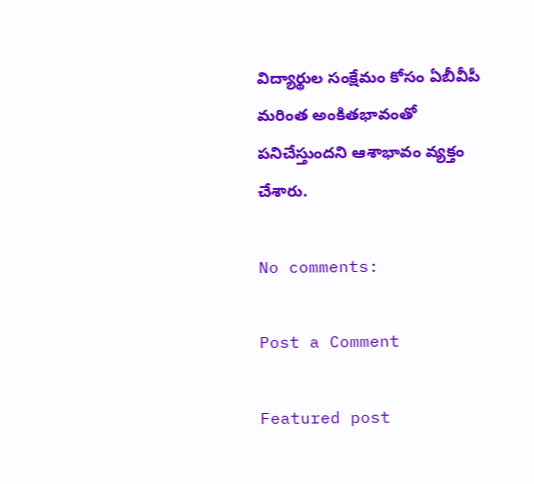విద్యార్థుల సంక్షేమం కోసం ఏబీవీపీ మరింత అంకితభావంతో పనిచేస్తుందని ఆశాభావం వ్యక్తం చేశారు.

No comments:

Post a Comment

Featured post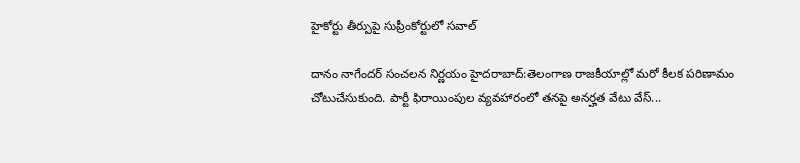హైకోర్టు తీర్పుపై సుప్రీంకోర్టులో సవాల్

దానం నాగేందర్ సంచలన నిర్ణయం హైదరాబాద్:తెలంగాణ రాజకీయాల్లో మరో కీలక పరిణామం చోటుచేసుకుంది. పార్టీ ఫిరాయింపుల వ్యవహారంలో తనపై అనర్హత వేటు వేస్...